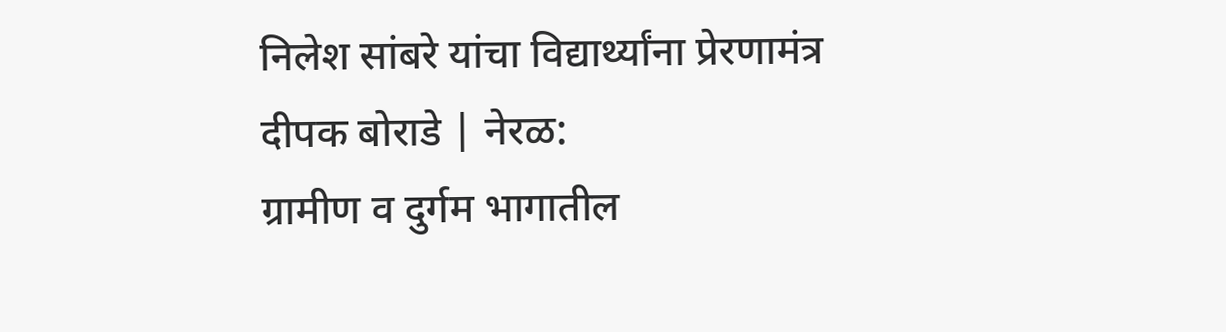निलेश सांबरे यांचा विद्यार्थ्यांना प्रेरणामंत्र
दीपक बोराडे | नेरळ:
ग्रामीण व दुर्गम भागातील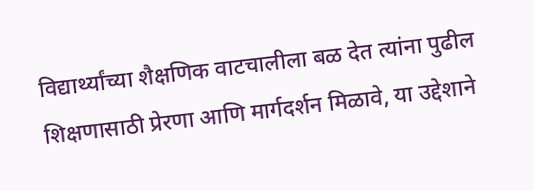विद्यार्थ्यांच्या शैक्षणिक वाटचालीला बळ देत त्यांना पुढील शिक्षणासाठी प्रेरणा आणि मार्गदर्शन मिळावे, या उद्देशाने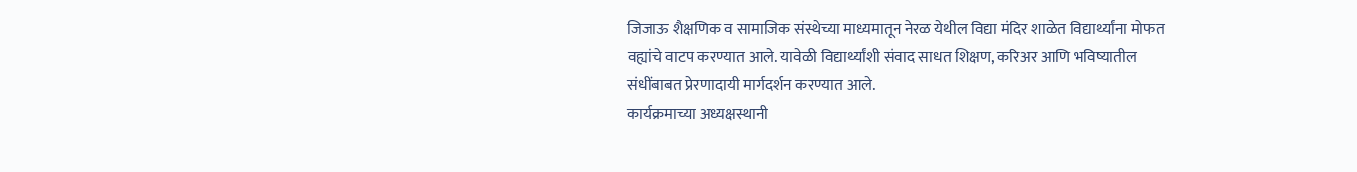जिजाऊ शैक्षणिक व सामाजिक संस्थेच्या माध्यमातून नेरळ येथील विद्या मंदिर शाळेत विद्यार्थ्यांना मोफत वह्यांचे वाटप करण्यात आले. यावेळी विद्यार्थ्यांशी संवाद साधत शिक्षण, करिअर आणि भविष्यातील संधींबाबत प्रेरणादायी मार्गदर्शन करण्यात आले.
कार्यक्रमाच्या अध्यक्षस्थानी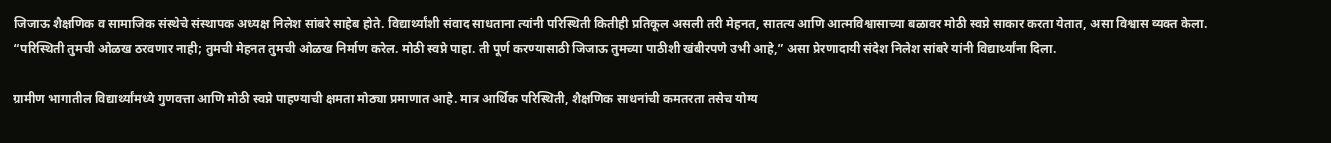जिजाऊ शैक्षणिक व सामाजिक संस्थेचे संस्थापक अध्यक्ष निलेश सांबरे साहेब होते. विद्यार्थ्यांशी संवाद साधताना त्यांनी परिस्थिती कितीही प्रतिकूल असली तरी मेहनत, सातत्य आणि आत्मविश्वासाच्या बळावर मोठी स्वप्ने साकार करता येतात, असा विश्वास व्यक्त केला.
“परिस्थिती तुमची ओळख ठरवणार नाही; तुमची मेहनत तुमची ओळख निर्माण करेल. मोठी स्वप्ने पाहा. ती पूर्ण करण्यासाठी जिजाऊ तुमच्या पाठीशी खंबीरपणे उभी आहे,” असा प्रेरणादायी संदेश निलेश सांबरे यांनी विद्यार्थ्यांना दिला.

ग्रामीण भागातील विद्यार्थ्यांमध्ये गुणवत्ता आणि मोठी स्वप्ने पाहण्याची क्षमता मोठ्या प्रमाणात आहे. मात्र आर्थिक परिस्थिती, शैक्षणिक साधनांची कमतरता तसेच योग्य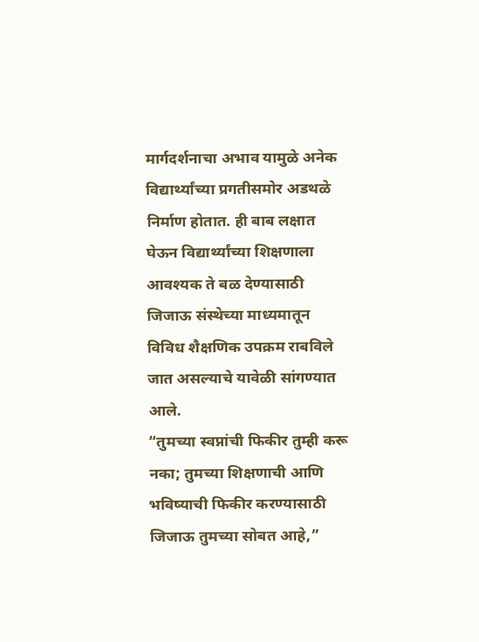मार्गदर्शनाचा अभाव यामुळे अनेक विद्यार्थ्यांच्या प्रगतीसमोर अडथळे निर्माण होतात. ही बाब लक्षात घेऊन विद्यार्थ्यांच्या शिक्षणाला आवश्यक ते बळ देण्यासाठी जिजाऊ संस्थेच्या माध्यमातून विविध शैक्षणिक उपक्रम राबविले जात असल्याचे यावेळी सांगण्यात आले.
“तुमच्या स्वप्नांची फिकीर तुम्ही करू नका; तुमच्या शिक्षणाची आणि भविष्याची फिकीर करण्यासाठी जिजाऊ तुमच्या सोबत आहे,”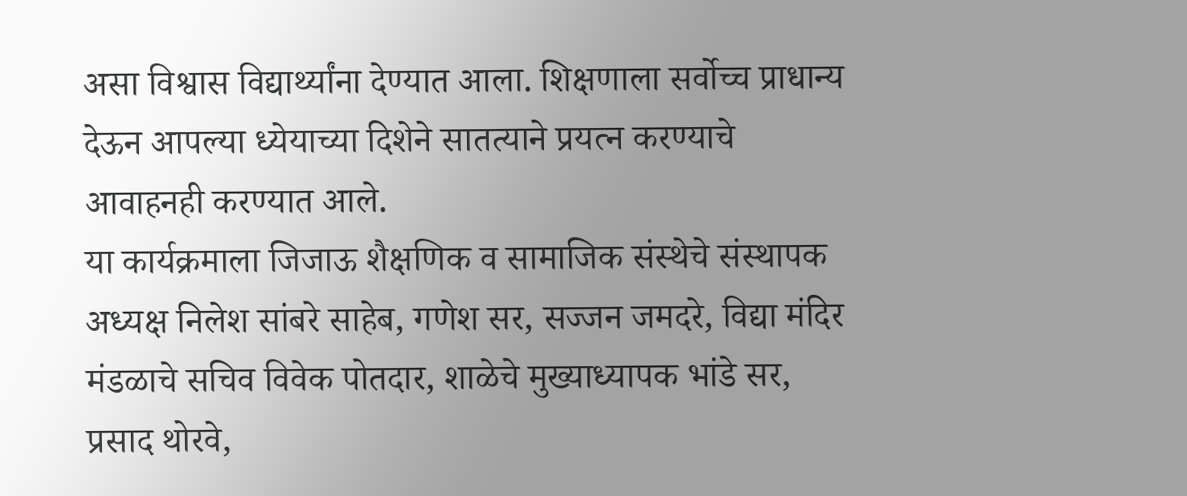असा विश्वास विद्यार्थ्यांना देण्यात आला. शिक्षणाला सर्वोच्च प्राधान्य देऊन आपल्या ध्येयाच्या दिशेने सातत्याने प्रयत्न करण्याचे आवाहनही करण्यात आले.
या कार्यक्रमाला जिजाऊ शैक्षणिक व सामाजिक संस्थेचे संस्थापक अध्यक्ष निलेश सांबरे साहेब, गणेश सर, सज्जन जमदरे, विद्या मंदिर मंडळाचे सचिव विवेक पोतदार, शाळेचे मुख्याध्यापक भांडे सर, प्रसाद थोरवे,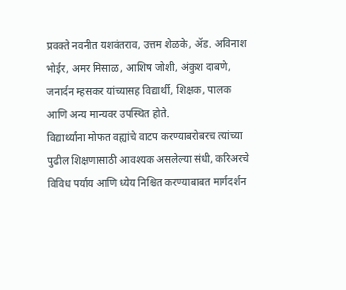प्रवक्ते नवनीत यशवंतराव, उत्तम शेळके, ॲड. अविनाश भोईर, अमर मिसाळ, आशिष जोशी, अंकुश दाबणे, जनार्दन म्हसकर यांच्यासह विद्यार्थी, शिक्षक, पालक आणि अन्य मान्यवर उपस्थित होते.
विद्यार्थ्यांना मोफत वह्यांचे वाटप करण्याबरोबरच त्यांच्या पुढील शिक्षणासाठी आवश्यक असलेल्या संधी, करिअरचे विविध पर्याय आणि ध्येय निश्चित करण्याबाबत मार्गदर्शन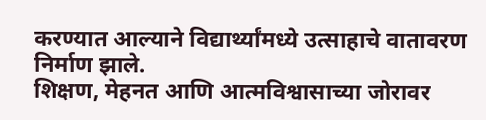करण्यात आल्याने विद्यार्थ्यांमध्ये उत्साहाचे वातावरण निर्माण झाले.
शिक्षण, मेहनत आणि आत्मविश्वासाच्या जोरावर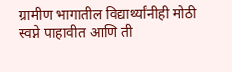ग्रामीण भागातील विद्यार्थ्यांनीही मोठी स्वप्ने पाहावीत आणि ती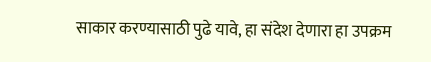साकार करण्यासाठी पुढे यावे, हा संदेश देणारा हा उपक्रम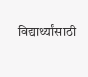विद्यार्थ्यांसाठी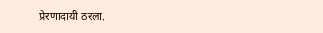प्रेरणादायी ठरला.